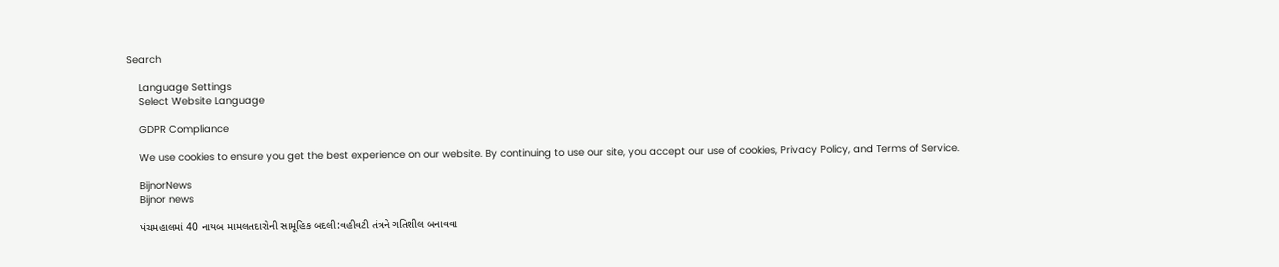Search

    Language Settings
    Select Website Language

    GDPR Compliance

    We use cookies to ensure you get the best experience on our website. By continuing to use our site, you accept our use of cookies, Privacy Policy, and Terms of Service.

    BijnorNews
    Bijnor news

    પંચમહાલમાં 40 નાયબ મામલતદારોની સામૂહિક બદલી:વહીવટી તંત્રને ગતિશીલ બનાવવા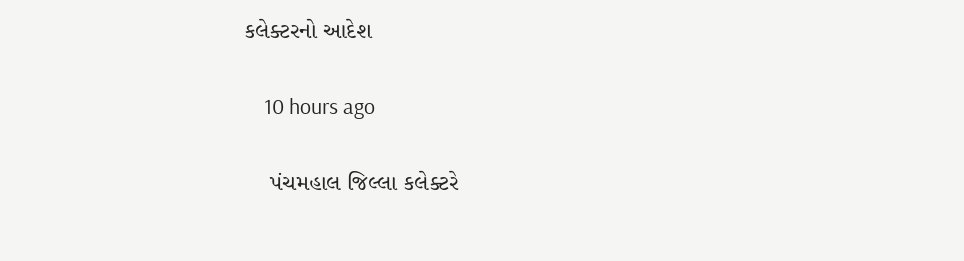કલેક્ટરનો આદેશ

    10 hours ago

    પંચમહાલ જિલ્લા કલેક્ટરે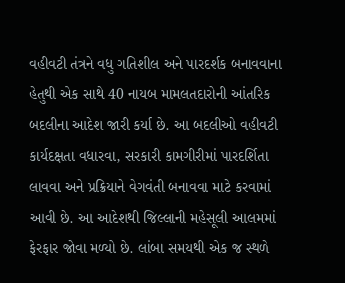વહીવટી તંત્રને વધુ ગતિશીલ અને પારદર્શક બનાવવાના હેતુથી એક સાથે 40 નાયબ મામલતદારોની આંતરિક બદલીના આદેશ જારી કર્યા છે. આ બદલીઓ વહીવટી કાર્યદક્ષતા વધારવા, સરકારી કામગીરીમાં પારદર્શિતા લાવવા અને પ્રક્રિયાને વેગવંતી બનાવવા માટે કરવામાં આવી છે. આ આદેશથી જિલ્લાની મહેસૂલી આલમમાં ફેરફાર જોવા મળ્યો છે. લાંબા સમયથી એક જ સ્થળે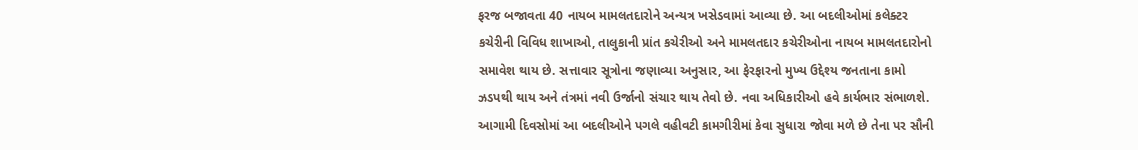ફરજ બજાવતા 40 નાયબ મામલતદારોને અન્યત્ર ખસેડવામાં આવ્યા છે. આ બદલીઓમાં કલેક્ટર કચેરીની વિવિધ શાખાઓ, તાલુકાની પ્રાંત કચેરીઓ અને મામલતદાર કચેરીઓના નાયબ મામલતદારોનો સમાવેશ થાય છે. સત્તાવાર સૂત્રોના જણાવ્યા અનુસાર, આ ફેરફારનો મુખ્ય ઉદ્દેશ્ય જનતાના કામો ઝડપથી થાય અને તંત્રમાં નવી ઉર્જાનો સંચાર થાય તેવો છે. નવા અધિકારીઓ હવે કાર્યભાર સંભાળશે. આગામી દિવસોમાં આ બદલીઓને પગલે વહીવટી કામગીરીમાં કેવા સુધારા જોવા મળે છે તેના પર સૌની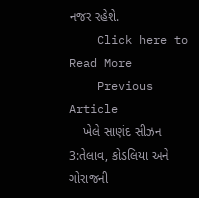નજર રહેશે.
    Click here to Read More
    Previous Article
    ખેલે સાણંદ સીઝન 3:તેલાવ, કોડલિયા અને ગોરાજની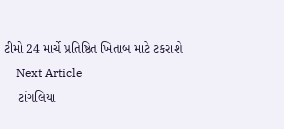ટીમો 24 માર્ચે પ્રતિષ્ઠિત ખિતાબ માટે ટકરાશે
    Next Article
    ટાંગલિયા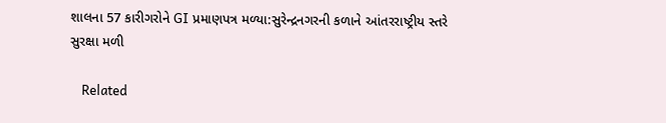શાલના 57 કારીગરોને GI પ્રમાણપત્ર મળ્યા:સુરેન્દ્રનગરની કળાને આંતરરાષ્ટ્રીય સ્તરે સુરક્ષા મળી

    Related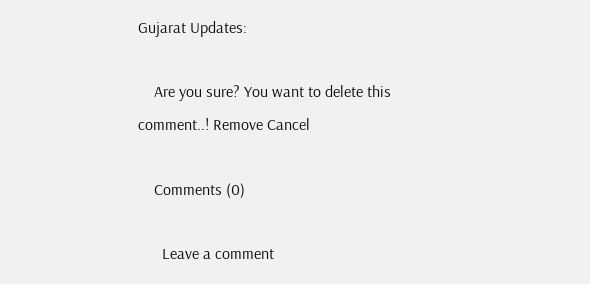Gujarat Updates:

    Are you sure? You want to delete this comment..! Remove Cancel

    Comments (0)

      Leave a comment